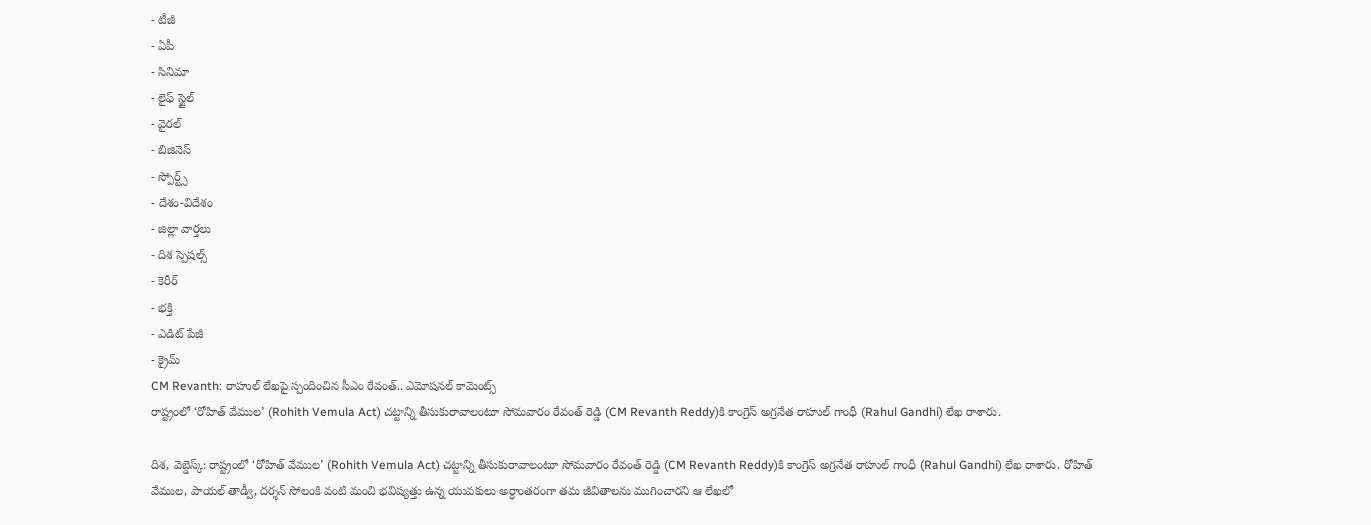- టీజీ
- ఏపీ
- సినిమా
- లైఫ్ స్టైల్
- వైరల్
- బిజినెస్
- స్పోర్ట్స్
- దేశం-విదేశం
- జిల్లా వార్తలు
- దిశ స్పెషల్స్
- కెరీర్
- భక్తి
- ఎడిట్ పేజీ
- క్రైమ్
CM Revanth: రాహుల్ లేఖపై స్పందించిన సీఎం రేవంత్.. ఎమోషనల్ కామెంట్స్
రాష్ట్రంలో ‘రోహిత్ వేముల’ (Rohith Vemula Act) చట్టాన్ని తీసుకురావాలంటూ సోమవారం రేవంత్ రెడ్డి (CM Revanth Reddy)కి కాంగ్రెస్ అగ్రనేత రాహుల్ గాంధీ (Rahul Gandhi) లేఖ రాశారు.

దిశ, వెబ్డెస్క్: రాష్ట్రంలో ‘రోహిత్ వేముల’ (Rohith Vemula Act) చట్టాన్ని తీసుకురావాలంటూ సోమవారం రేవంత్ రెడ్డి (CM Revanth Reddy)కి కాంగ్రెస్ అగ్రనేత రాహుల్ గాంధీ (Rahul Gandhi) లేఖ రాశారు. రోహిత్ వేముల, పాయల్ తాడ్వీ, దర్శన్ సోలంకి వంటి మంచి భవిష్యత్తు ఉన్న యువకులు అర్ధాంతరంగా తమ జీవితాలను ముగించారని ఆ లేఖలో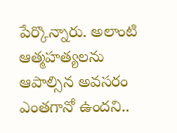పేర్కొన్నారు. అలాంటి ఆత్మహత్యలను ఆపాల్సిన అవసరం ఎంతగానో ఉందని..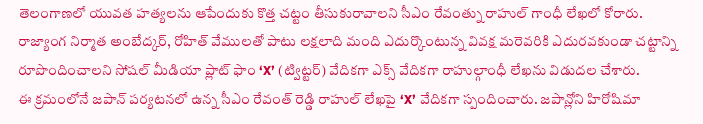తెలంగాణలో యువత హత్యలను ఆపేందుకు కొత్త చట్టం తీసుకురావాలని సీఎం రేవంత్ను రాహుల్ గాంధీ లేఖలో కోరారు. రాజ్యాంగ నిర్మాత అంబేద్కర్, రోహిత్ వేములతో పాటు లక్షలాది మంది ఎదుర్కొంటున్న వివక్ష మరెవరికి ఎదురవకుండా చట్టాన్ని రూపొందించాలని సోషల్ మీడియా ప్లాట్ ఫాం ‘X’ (ట్విట్టర్) వేదికగా ఎక్స్ వేదికగా రాహుల్గాంధీ లేఖను విడుదల చేశారు.
ఈ క్రమంలోనే జపాన్ పర్యటనలో ఉన్న సీఎం రేవంత్ రెడ్డి రాహుల్ లేఖపై ‘X’ వేదికగా స్పందించారు. జపాన్లోని హిరోషిమా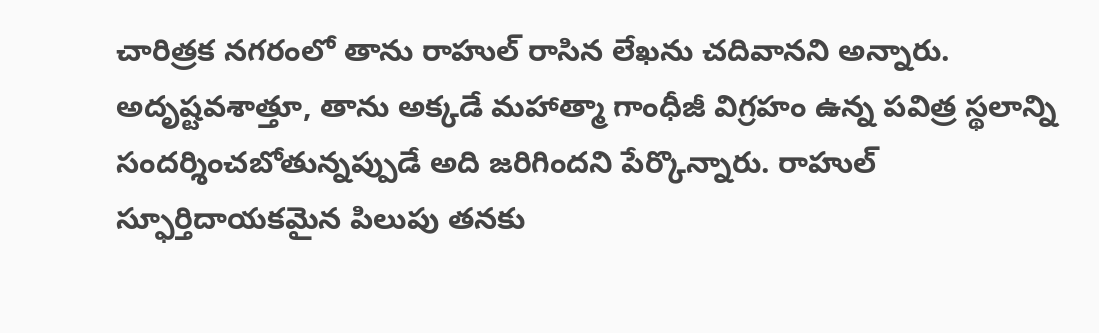చారిత్రక నగరంలో తాను రాహుల్ రాసిన లేఖను చదివానని అన్నారు. అదృష్టవశాత్తూ, తాను అక్కడే మహాత్మా గాంధీజీ విగ్రహం ఉన్న పవిత్ర స్థలాన్ని సందర్శించబోతున్నప్పుడే అది జరిగిందని పేర్కొన్నారు. రాహుల్ స్ఫూర్తిదాయకమైన పిలుపు తనకు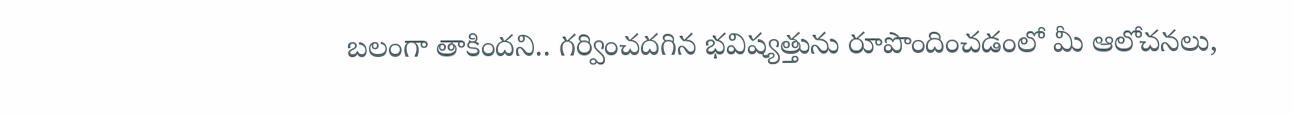బలంగా తాకిందని.. గర్వించదగిన భవిష్యత్తును రూపొందించడంలో మీ ఆలోచనలు,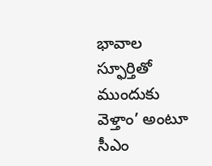భావాల స్ఫూర్తితో ముందుకు వెళ్తాం’ అంటూ సీఎం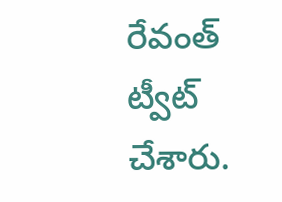రేవంత్ ట్వీట్ చేశారు.